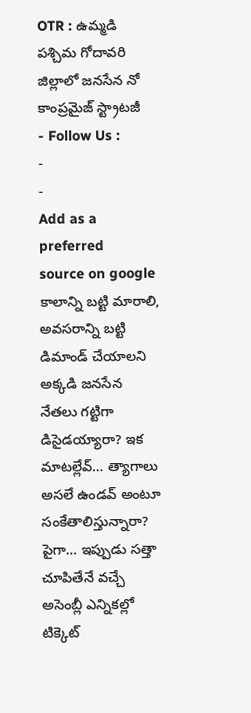OTR : ఉమ్మడి పశ్చిమ గోదావరి జిల్లాలో జనసేన నో కాంప్రమైజ్ స్ట్రాటజీ
- Follow Us :
-
-
Add as a preferred
source on google
కాలాన్ని బట్టి మారాలి, అవసరాన్ని బట్టి డిమాండ్ చేయాలని అక్కడి జనసేన నేతలు గట్టిగా డిసైడయ్యారా? ఇక మాటల్లేవ్… త్యాగాలు అసలే ఉండవ్ అంటూ సంకేతాలిస్తున్నారా? పైగా… ఇప్పుడు సత్తా చూపితేనే వచ్చే అసెంబ్లీ ఎన్నికల్లో టిక్కెట్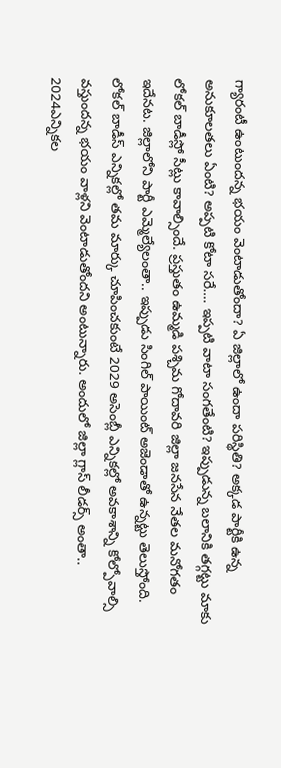గ్యారంటీ ఉంటుందన్న భయం వెంటాడుతోందా? ఏ జిల్లాలో ఉందా పరిస్థితి? అక్కడ పార్టీకి ఉన్న అనుకూలతలు ఏంటి? అప్పటి కోటా సరే…. ఇప్పటి వాటా సంగతేంటి? ఇప్పుడున్న బలానికి తగ్గట్టు మాకు లోకల్ బాడీస్లో సీట్లు కావాల్సిందే. ప్రస్తుతం ఉమ్మడి పశ్చిమ గోదావరి జిల్లా జనసేన నేతల మనోగతం ఇదేనట. జిల్లాలోని పార్టీ ఎమ్మెల్యేలంతా.. ఇప్పుడు సింగిల్ పాయింట్ అజెండాతో ఉన్నట్టు తెలుస్తోంది. లోకల్ బాడీస్ ఎన్నికల్లో తమ మార్కు చూపించకుంటే 2029 అసెంబ్లీ ఎన్నికల్లో అవకాశాన్ని కోల్పోవాల్సి వస్తుందన్న భయం వాళ్లని వెంటాడుతోందని అంటున్నారు. అందులో జిల్లా గ్లాస్ లీడర్స్ అంతా.. 2024ఎన్నికల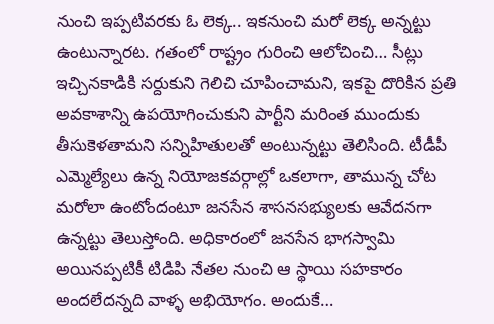నుంచి ఇప్పటివరకు ఓ లెక్క.. ఇకనుంచి మరో లెక్క అన్నట్టు ఉంటున్నారట. గతంలో రాష్ట్రం గురించి ఆలోచించి… సీట్లు ఇచ్చినకాడికి సర్దుకుని గెలిచి చూపించామని, ఇకపై దొరికిన ప్రతి అవకాశాన్ని ఉపయోగించుకుని పార్టీని మరింత ముందుకు తీసుకెళతామని సన్నిహితులతో అంటున్నట్టు తెలిసింది. టీడీపీ ఎమ్మెల్యేలు ఉన్న నియోజకవర్గాల్లో ఒకలాగా, తామున్న చోట మరోలా ఉంటోందంటూ జనసేన శాసనసభ్యులకు ఆవేదనగా ఉన్నట్టు తెలుస్తోంది. అధికారంలో జనసేన భాగస్వామి అయినప్పటికీ టిడిపి నేతల నుంచి ఆ స్థాయి సహకారం అందలేదన్నది వాళ్ళ అభియోగం. అందుకే…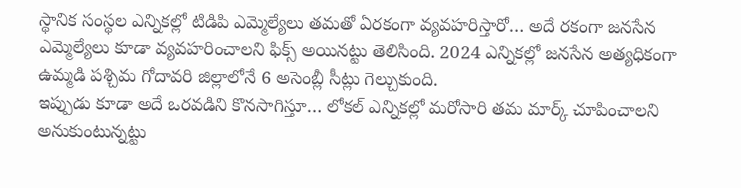స్థానిక సంస్థల ఎన్నికల్లో టిడిపి ఎమ్మెల్యేలు తమతో ఏరకంగా వ్యవహరిస్తారో… అదే రకంగా జనసేన ఎమ్మెల్యేలు కూడా వ్యవహరించాలని ఫిక్స్ అయినట్టు తెలిసింది. 2024 ఎన్నికల్లో జనసేన అత్యధికంగా ఉమ్మడి పశ్చిమ గోదావరి జిల్లాలోనే 6 అసెంబ్లీ సీట్లు గెల్చుకుంది.
ఇప్పుడు కూడా అదే ఒరవడిని కొనసాగిస్తూ… లోకల్ ఎన్నికల్లో మరోసారి తమ మార్క్ చూపించాలని అనుకుంటున్నట్టు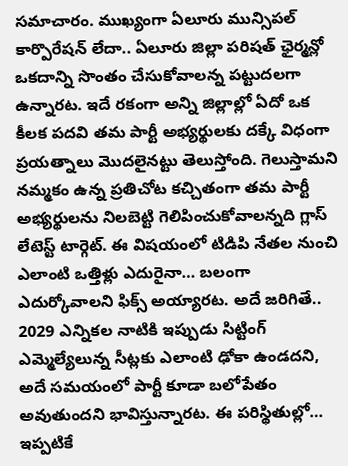సమాచారం. ముఖ్యంగా ఏలూరు మున్సిపల్ కార్పొరేషన్ లేదా.. ఏలూరు జిల్లా పరిషత్ ఛైర్మన్లో ఒకదాన్ని సొంతం చేసుకోవాలన్న పట్టుదలగా ఉన్నారట. ఇదే రకంగా అన్ని జిల్లాల్లో ఏదో ఒక కీలక పదవి తమ పార్టీ అభ్యర్థులకు దక్కే విధంగా ప్రయత్నాలు మొదలైనట్టు తెలుస్తోంది. గెలుస్తామని నమ్మకం ఉన్న ప్రతిచోట కచ్చితంగా తమ పార్టీ అభ్యర్థులను నిలబెట్టి గెలిపించుకోవాలన్నది గ్లాస్ లేటెస్ట్ టార్గెట్. ఈ విషయంలో టిడిపి నేతల నుంచి ఎలాంటి ఒత్తిళ్లు ఎదురైనా… బలంగా ఎదుర్కోవాలని ఫిక్స్ అయ్యారట. అదే జరిగితే.. 2029 ఎన్నికల నాటికి ఇప్పుడు సిట్టింగ్ ఎమ్మెల్యేలున్న సీట్లకు ఎలాంటి ఢోకా ఉండదని, అదే సమయంలో పార్టీ కూడా బలోపేతం అవుతుందని భావిస్తున్నారట. ఈ పరిస్థితుల్లో… ఇప్పటికే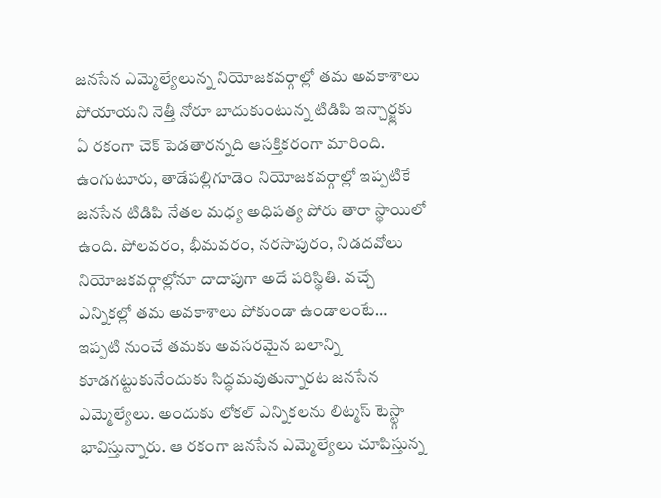జనసేన ఎమ్మెల్యేలున్న నియోజకవర్గాల్లో తమ అవకాశాలు పోయాయని నెత్తీ నోరూ బాదుకుంటున్న టిడిపి ఇన్చార్జ్లకు ఏ రకంగా చెక్ పెడతారన్నది ఆసక్తికరంగా మారింది. ఉంగుటూరు, తాడేపల్లిగూడెం నియోజకవర్గాల్లో ఇప్పటికే జనసేన టిడిపి నేతల మధ్య అధిపత్య పోరు తారా స్థాయిలో ఉంది. పోలవరం, భీమవరం, నరసాపురం, నిడదవోలు నియోజకవర్గాల్లోనూ దాదాపుగా అదే పరిస్థితి. వచ్చే ఎన్నికల్లో తమ అవకాశాలు పోకుండా ఉండాలంటే… ఇప్పటి నుంచే తమకు అవసరమైన బలాన్ని కూడగట్టుకునేందుకు సిద్ధమవుతున్నారట జనసేన ఎమ్మెల్యేలు. అందుకు లోకల్ ఎన్నికలను లిట్మస్ టెస్ట్గా భావిస్తున్నారు. ఆ రకంగా జనసేన ఎమ్మెల్యేలు చూపిస్తున్న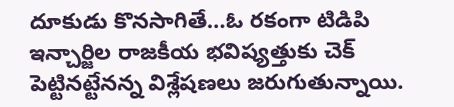దూకుడు కొనసాగితే…ఓ రకంగా టిడిపి ఇన్చార్జిల రాజకీయ భవిష్యత్తుకు చెక్ పెట్టినట్టేనన్న విశ్లేషణలు జరుగుతున్నాయి.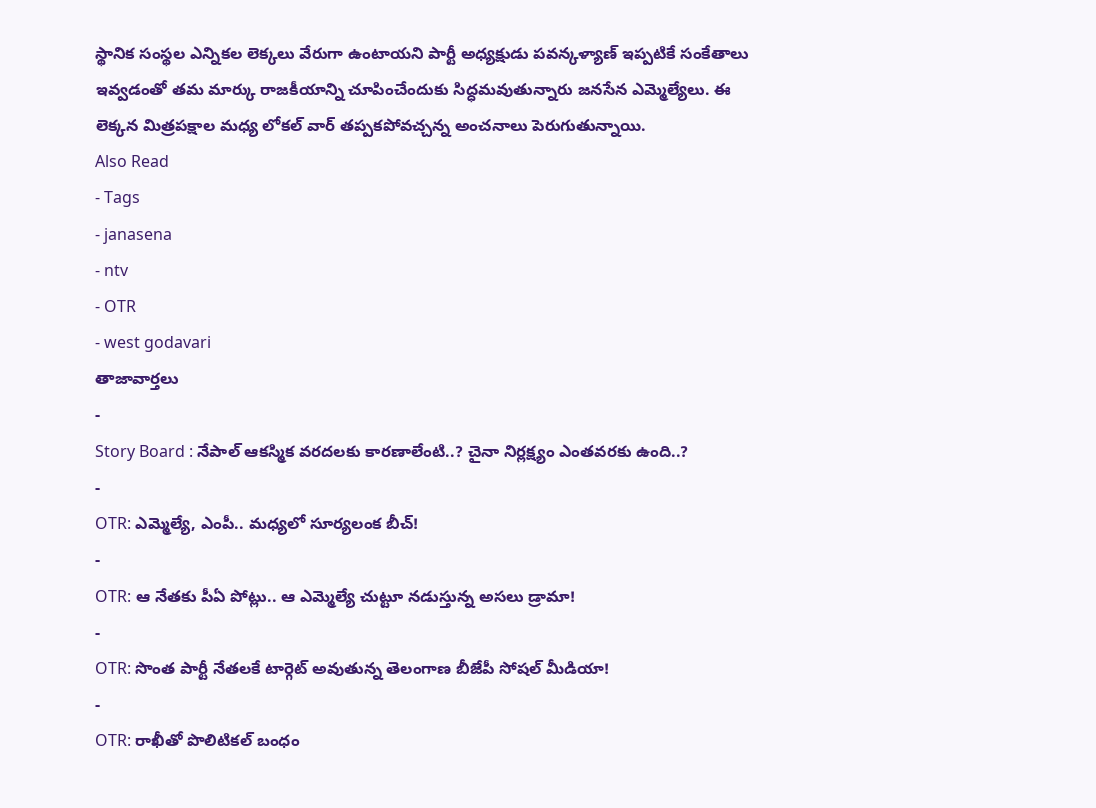స్థానిక సంస్థల ఎన్నికల లెక్కలు వేరుగా ఉంటాయని పార్టీ అధ్యక్షుడు పవన్కళ్యాణ్ ఇప్పటికే సంకేతాలు ఇవ్వడంతో తమ మార్కు రాజకీయాన్ని చూపించేందుకు సిద్ధమవుతున్నారు జనసేన ఎమ్మెల్యేలు. ఈ లెక్కన మిత్రపక్షాల మధ్య లోకల్ వార్ తప్పకపోవచ్చన్న అంచనాలు పెరుగుతున్నాయి.
Also Read
- Tags
- janasena
- ntv
- OTR
- west godavari
తాజావార్తలు
-
Story Board : నేపాల్ ఆకస్మిక వరదలకు కారణాలేంటి..? చైనా నిర్లక్ష్యం ఎంతవరకు ఉంది..?
-
OTR: ఎమ్మెల్యే, ఎంపీ.. మధ్యలో సూర్యలంక బీచ్!
-
OTR: ఆ నేతకు పీఏ పోట్లు.. ఆ ఎమ్మెల్యే చుట్టూ నడుస్తున్న అసలు డ్రామా!
-
OTR: సొంత పార్టీ నేతలకే టార్గెట్ అవుతున్న తెలంగాణ బీజేపీ సోషల్ మీడియా!
-
OTR: రాఖీతో పొలిటికల్ బంధం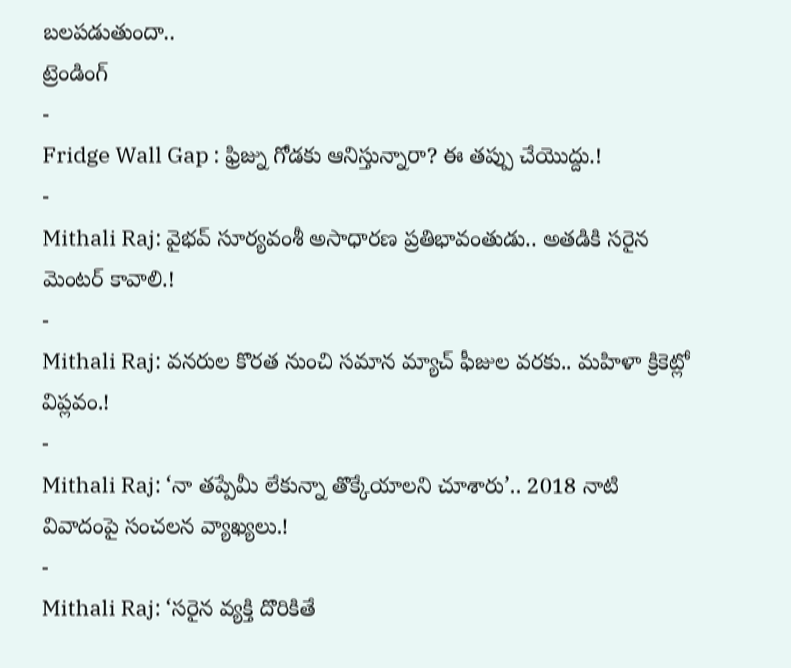బలపడుతుందా..
ట్రెండింగ్
-
Fridge Wall Gap : ఫ్రిజ్ను గోడకు ఆనిస్తున్నారా? ఈ తప్పు చేయొద్దు.!
-
Mithali Raj: వైభవ్ సూర్యవంశీ అసాధారణ ప్రతిభావంతుడు.. అతడికి సరైన మెంటర్ కావాలి.!
-
Mithali Raj: వనరుల కొరత నుంచి సమాన మ్యాచ్ ఫీజుల వరకు.. మహిళా క్రికెట్లో విప్లవం.!
-
Mithali Raj: ‘నా తప్పేమీ లేకున్నా తొక్కేయాలని చూశారు’.. 2018 నాటి వివాదంపై సంచలన వ్యాఖ్యలు.!
-
Mithali Raj: ‘సరైన వ్యక్తి దొరికితే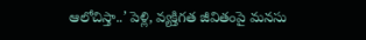ఆలోచిస్తా..’ పెళ్లి, వ్యక్తిగత జీవితంపై మనసు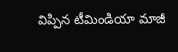విప్పిన టీమిండియా మాజీ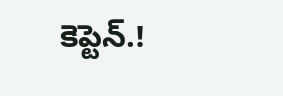కెప్టెన్.!